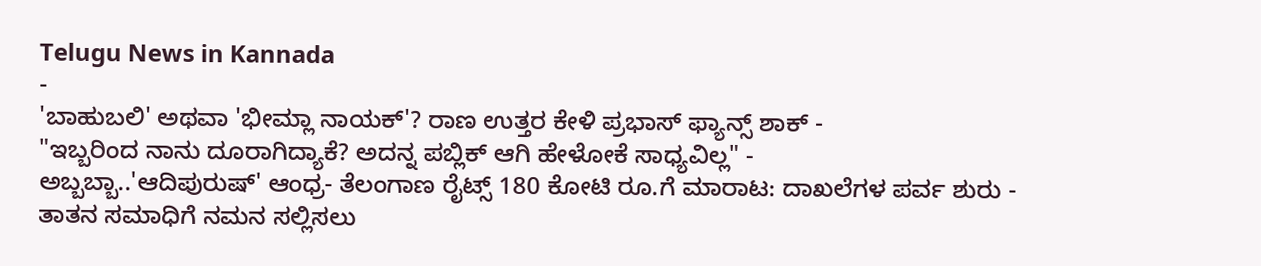Telugu News in Kannada
-
'ಬಾಹುಬಲಿ' ಅಥವಾ 'ಭೀಮ್ಲಾ ನಾಯಕ್'? ರಾಣ ಉತ್ತರ ಕೇಳಿ ಪ್ರಭಾಸ್ ಫ್ಯಾನ್ಸ್ ಶಾಕ್ -
"ಇಬ್ಬರಿಂದ ನಾನು ದೂರಾಗಿದ್ಯಾಕೆ? ಅದನ್ನ ಪಬ್ಲಿಕ್ ಆಗಿ ಹೇಳೋಕೆ ಸಾಧ್ಯವಿಲ್ಲ" -
ಅಬ್ಬಬ್ಬಾ..'ಆದಿಪುರುಷ್' ಆಂಧ್ರ- ತೆಲಂಗಾಣ ರೈಟ್ಸ್ 180 ಕೋಟಿ ರೂ.ಗೆ ಮಾರಾಟ: ದಾಖಲೆಗಳ ಪರ್ವ ಶುರು -
ತಾತನ ಸಮಾಧಿಗೆ ನಮನ ಸಲ್ಲಿಸಲು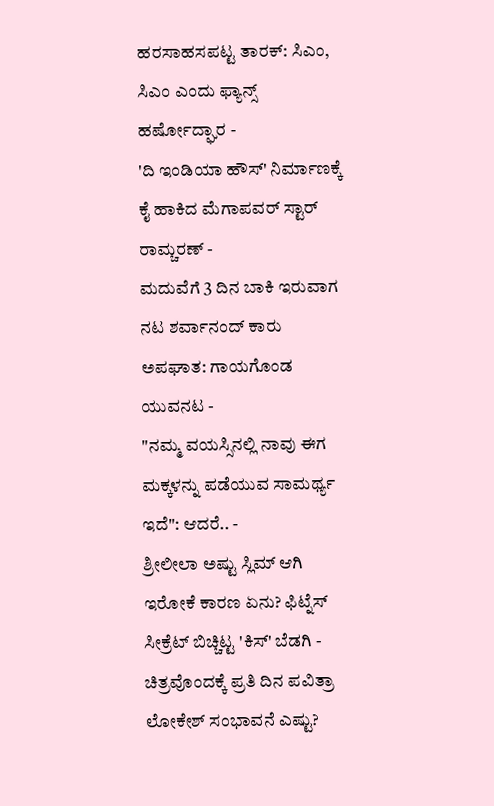ಹರಸಾಹಸಪಟ್ಟ ತಾರಕ್: ಸಿಎಂ, ಸಿಎಂ ಎಂದು ಫ್ಯಾನ್ಸ್ ಹರ್ಷೋದ್ಘಾರ -
'ದಿ ಇಂಡಿಯಾ ಹೌಸ್' ನಿರ್ಮಾಣಕ್ಕೆ ಕೈ ಹಾಕಿದ ಮೆಗಾಪವರ್ ಸ್ಟಾರ್ ರಾಮ್ಚರಣ್ -
ಮದುವೆಗೆ 3 ದಿನ ಬಾಕಿ ಇರುವಾಗ ನಟ ಶರ್ವಾನಂದ್ ಕಾರು ಅಪಘಾತ: ಗಾಯಗೊಂಡ ಯುವನಟ -
"ನಮ್ಮ ವಯಸ್ಸಿನಲ್ಲಿ ನಾವು ಈಗ ಮಕ್ಕಳನ್ನು ಪಡೆಯುವ ಸಾಮರ್ಥ್ಯ ಇದೆ": ಆದರೆ.. -
ಶ್ರೀಲೀಲಾ ಅಷ್ಟು ಸ್ಲಿಮ್ ಆಗಿ ಇರೋಕೆ ಕಾರಣ ಏನು? ಫಿಟ್ನೆಸ್ ಸೀಕ್ರೆಟ್ ಬಿಚ್ಚಿಟ್ಟ 'ಕಿಸ್' ಬೆಡಗಿ -
ಚಿತ್ರವೊಂದಕ್ಕೆ ಪ್ರತಿ ದಿನ ಪವಿತ್ರಾ ಲೋಕೇಶ್ ಸಂಭಾವನೆ ಎಷ್ಟು?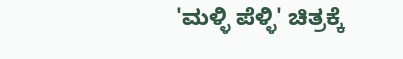'ಮಳ್ಳಿ ಪೆಳ್ಳಿ' ಚಿತ್ರಕ್ಕೆ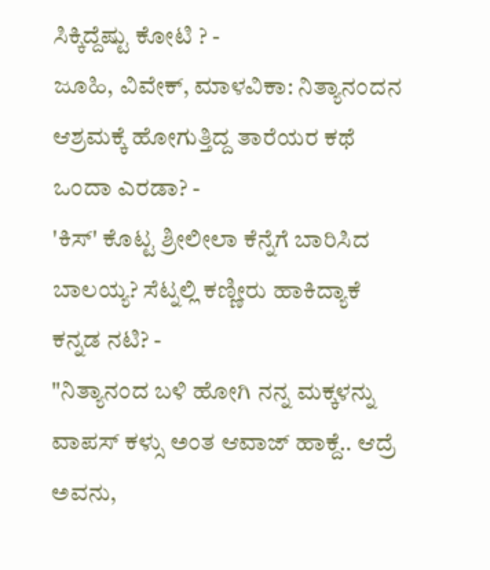ಸಿಕ್ಕಿದ್ದೆಷ್ಟು ಕೋಟಿ ? -
ಜೂಹಿ, ವಿವೇಕ್, ಮಾಳವಿಕಾ: ನಿತ್ಯಾನಂದನ ಆಶ್ರಮಕ್ಕೆ ಹೋಗುತ್ತಿದ್ದ ತಾರೆಯರ ಕಥೆ ಒಂದಾ ಎರಡಾ? -
'ಕಿಸ್' ಕೊಟ್ಟ ಶ್ರೀಲೀಲಾ ಕೆನ್ನೆಗೆ ಬಾರಿಸಿದ ಬಾಲಯ್ಯ? ಸೆಟ್ನಲ್ಲಿ ಕಣ್ಣೀರು ಹಾಕಿದ್ಯಾಕೆ ಕನ್ನಡ ನಟಿ? -
"ನಿತ್ಯಾನಂದ ಬಳಿ ಹೋಗಿ ನನ್ನ ಮಕ್ಕಳನ್ನು ವಾಪಸ್ ಕಳ್ಸು ಅಂತ ಆವಾಜ್ ಹಾಕ್ದೆ.. ಆದ್ರೆ ಅವನು,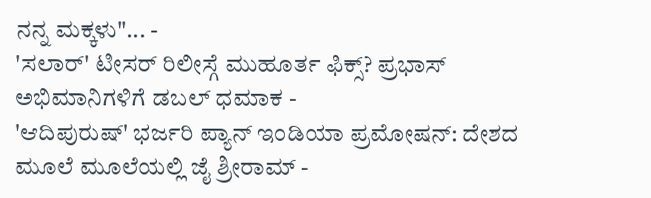ನನ್ನ ಮಕ್ಕಳು"... -
'ಸಲಾರ್' ಟೀಸರ್ ರಿಲೀಸ್ಗೆ ಮುಹೂರ್ತ ಫಿಕ್ಸ್? ಪ್ರಭಾಸ್ ಅಭಿಮಾನಿಗಳಿಗೆ ಡಬಲ್ ಧಮಾಕ -
'ಆದಿಪುರುಷ್' ಭರ್ಜರಿ ಪ್ಯಾನ್ ಇಂಡಿಯಾ ಪ್ರಮೋಷನ್: ದೇಶದ ಮೂಲೆ ಮೂಲೆಯಲ್ಲಿ ಜೈ ಶ್ರೀರಾಮ್ -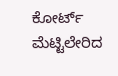ಕೋರ್ಟ್ ಮೆಟ್ಟಿಲೇರಿದ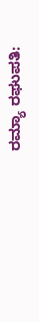ರಮ್ಯಾ ರಘುಪತಿ: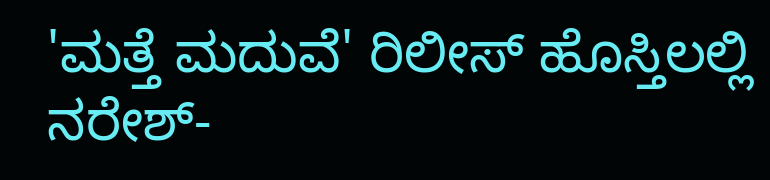'ಮತ್ತೆ ಮದುವೆ' ರಿಲೀಸ್ ಹೊಸ್ತಿಲಲ್ಲಿ ನರೇಶ್-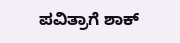ಪವಿತ್ರಾಗೆ ಶಾಕ್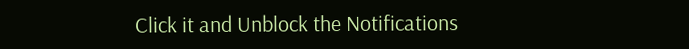Click it and Unblock the Notifications